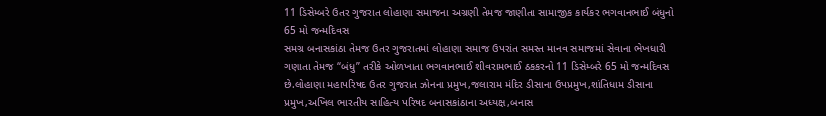11 ડિસેમ્બરે ઉતર ગુજરાત લોહાણા સમાજના અગ્રણી તેમજ જાણીતા સામાજીક કાર્યકર ભગવાનભાઈ બંધુનો 65 મો જન્મદિવસ
સમગ્ર બનાસકાંઠા તેમજ ઉતર ગુજરાતમાં લોહાણા સમાજ ઉપરાંત સમસ્ત માનવ સમાજમાં સેવાના ભેખધારી ગણાતા તેમજ “બંધુ” તરીકે ઓળખાતા ભગવાનભાઈ શીવરામભાઈ ઠકકરનો 11 ડિસેમ્બરે 65 મો જન્મદિવસ છે.લોહાણા મહાપરિષદ ઉતર ગુજરાત ઝોનના પ્રમુખ,જલારામ મંદિર ડીસાના ઉપપ્રમુખ,શાંતિધામ ડીસાના પ્રમુખ,અખિલ ભારતીય સાહિત્ય પરિષદ બનાસકાંઠાના અધ્યક્ષ,બનાસ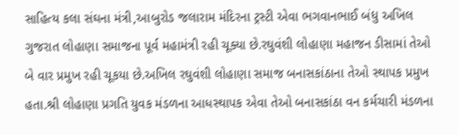સાહિત્ય કલા સંઘના મંત્રી,આબુરોડ જલારામ મંદિરના ટ્રસ્ટી એવા ભગવાનભાઈ બંધુ અખિલ ગુજરાત લોહાણા સમાજના પૂર્વ મહામંત્રી રહી ચૂક્યા છે.રઘુવંશી લોહાણા મહાજન ડીસામાં તેઓ બે વાર પ્રમુખ રહી ચૂકયા છે.અખિલ રઘુવંશી લોહાણા સમાજ બનાસકાંઠાના તેઓ સ્થાપક પ્રમુખ હતા.શ્રી લોહાણા પ્રગતિ યુવક મંડળના આધસ્થાપક એવા તેઓ બનાસકાંઠા વન કર્મચારી મંડળના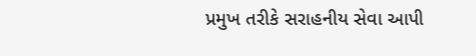પ્રમુખ તરીકે સરાહનીય સેવા આપી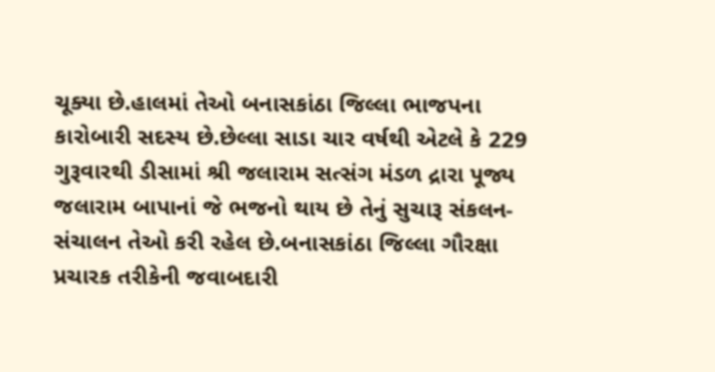ચૂક્યા છે.હાલમાં તેઓ બનાસકાંઠા જિલ્લા ભાજપના કારોબારી સદસ્ય છે.છેલ્લા સાડા ચાર વર્ષથી એટલે કે 229 ગુરૂવારથી ડીસામાં શ્રી જલારામ સત્સંગ મંડળ દ્રારા પૂજ્ય જલારામ બાપાનાં જે ભજનો થાય છે તેનું સુચારૂ સંકલન-સંચાલન તેઓ કરી રહેલ છે.બનાસકાંઠા જિલ્લા ગૌરક્ષા પ્રચારક તરીકેની જવાબદારી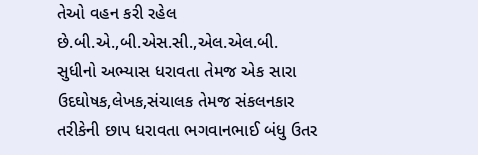તેઓ વહન કરી રહેલ છે.બી.એ.,બી.એસ.સી.,એલ.એલ.બી. સુધીનો અભ્યાસ ધરાવતા તેમજ એક સારા ઉદઘોષક,લેખક,સંચાલક તેમજ સંકલનકાર તરીકેની છાપ ધરાવતા ભગવાનભાઈ બંધુ ઉતર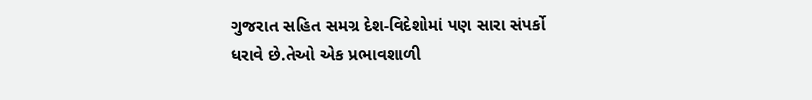ગુજરાત સહિત સમગ્ર દેશ-વિદેશોમાં પણ સારા સંપર્કો ધરાવે છે.તેઓ એક પ્રભાવશાળી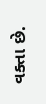વક્તા છે.